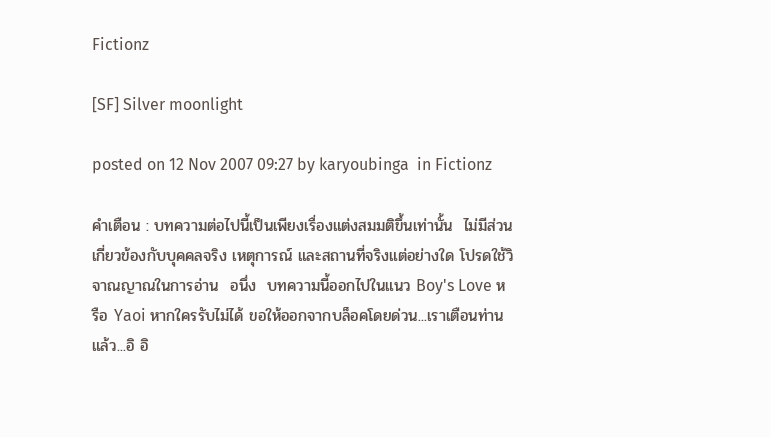Fictionz

[SF] Silver moonlight

posted on 12 Nov 2007 09:27 by karyoubinga  in Fictionz

คำเตือน : บทความต่อไปนี้เป็นเพียงเรื่องแต่งสมมติขึ้นเท่านั้น  ไม่มีส่วนเกี่ยวข้องกับบุคคลจริง เหตุการณ์ และสถานที่จริงแต่อย่างใด โปรดใช้วิจาณญาณในการอ่าน  อนึ่ง  บทความนี้ออกไปในแนว Boy's Love หรือ Yaoi หากใครรับไม่ได้ ขอให้ออกจากบล็อคโดยด่วน...เราเตือนท่านแล้ว...อิ อิ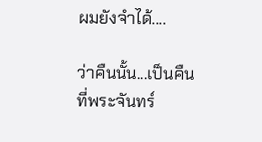ผมยังจำได้....

ว่าคืนนั้น...เป็นคืนที่พระจันทร์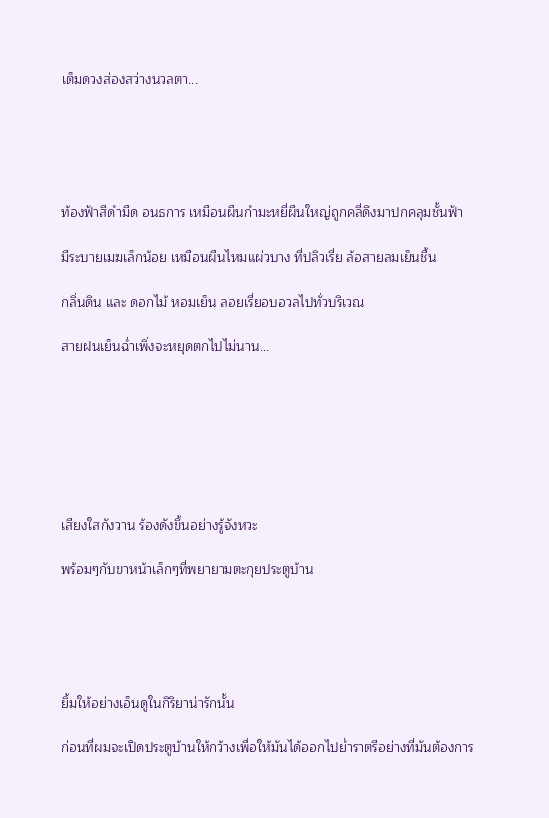เต็มดวงส่องสว่างนวลตา...





ท้องฟ้าสีดำมืด อนธการ เหมือนผืนกำมะหยี่ผืนใหญ่ถูกคลี่ดึงมาปกคลุมชั้นฟ้า

มีระบายเมฆเล็กน้อย เหมือนผืนไหมแผ่วบาง ที่ปลิวเรี่ย ล้อสายลมเย็นชื้น

กลิ่นดิน และ ดอกไม้ หอมเย็น ลอยเรี่ยอบอวลไปทั่วบริเวณ

สายฝนเย็นฉ่ำเพิ่งจะหยุดตกไปไม่นาน...







เสียงใสกังวาน ร้องดังขึ้นอย่างรู้จังหวะ

พร้อมๆกับขาหน้าเล็กๆที่พยายามตะกุยประตูบ้าน





ยิ้มให้อย่างเอ็นดูในกิริยาน่ารักนั้น

ก่อนที่ผมจะเปิดประตูบ้านให้กว้างเพื่อให้มันได้ออกไปย่ำราตรีอย่างที่มันต้องการ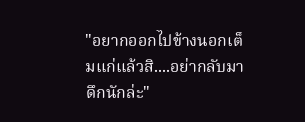"อยากออกไปข้างนอกเต็มแก่แล้วสิ....อย่ากลับมาดึกนักล่ะ"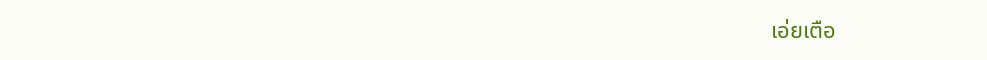เอ่ยเตือ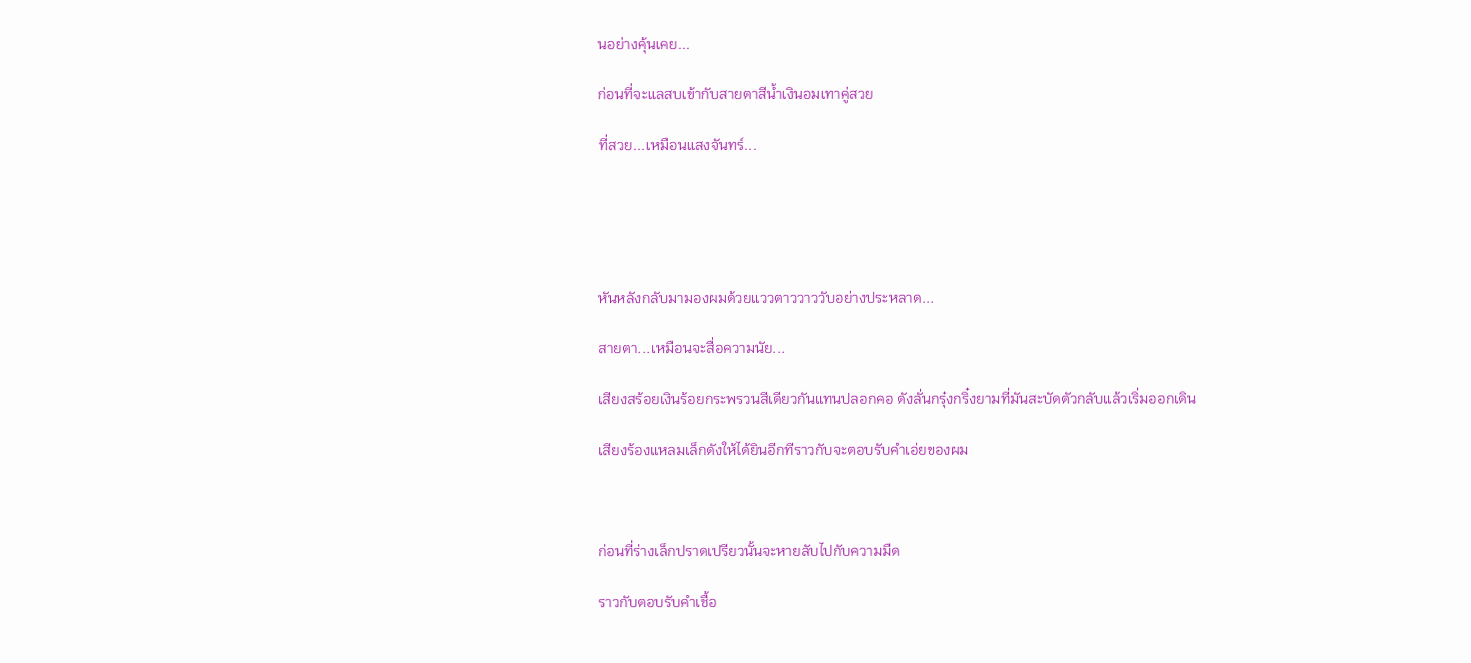นอย่างคุ้นเคย...

ก่อนที่จะแลสบเข้ากับสายตาสีน้ำเงินอมเทาคู่สวย

ที่สวย...เหมือนแสงจันทร์...





หันหลังกลับมามองผมด้วยแววตาววาววับอย่างประหลาด...

สายตา...เหมือนจะสื่อความนัย...

เสียงสร้อยเงินร้อยกระพรวนสีเดียวกันแทนปลอกคอ ดังลั่นกรุ๋งกริ๋งยามที่มันสะบัดตัวกลับแล้วเริ่มออกเดิน

เสียงร้องแหลมเล็กดังให้ได้ยินอีกทีราวกับจะตอบรับคำเอ่ยของผม



ก่อนที่ร่างเล็กปราดเปรียวนั้นจะหายลับไปกับความมืด

ราวกับตอบรับคำเชื้อ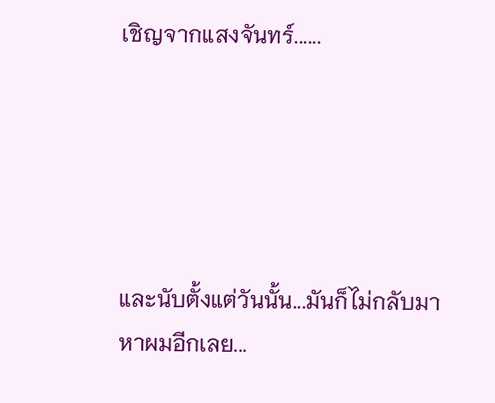เชิญจากแสงจันทร์......





และนับตั้งแต่วันนั้น...มันก็ไม่กลับมาหาผมอีกเลย...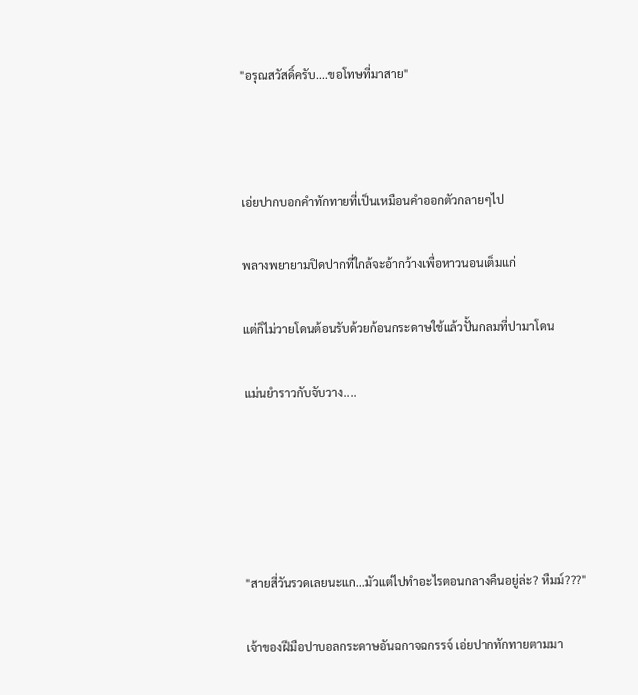"อรุณสวัสดิ์ครับ....ขอโทษที่มาสาย"



เอ่ยปากบอกคำทักทายที่เป็นเหมือนคำออกตัวกลายๆไป

พลางพยายามปิดปากที่ใกล้จะอ้ากว้างเพื่อหาวนอนเต็มแก่

แต่ก็ไม่วายโดนต้อนรับด้วยก้อนกระดาษใช้แล้วปั้นกลมที่ปามาโดน

แม่นยำราวกับจับวาง....





"สายสี่วันรวดเลยนะแก...มัวแต่ไปทำอะไรตอนกลางคืนอยู่ล่ะ? หืมม์???"

เจ้าของฝีมือปาบอลกระดาษอันฉกาจฉกรรจ์ เอ่ยปากทักทายตามมา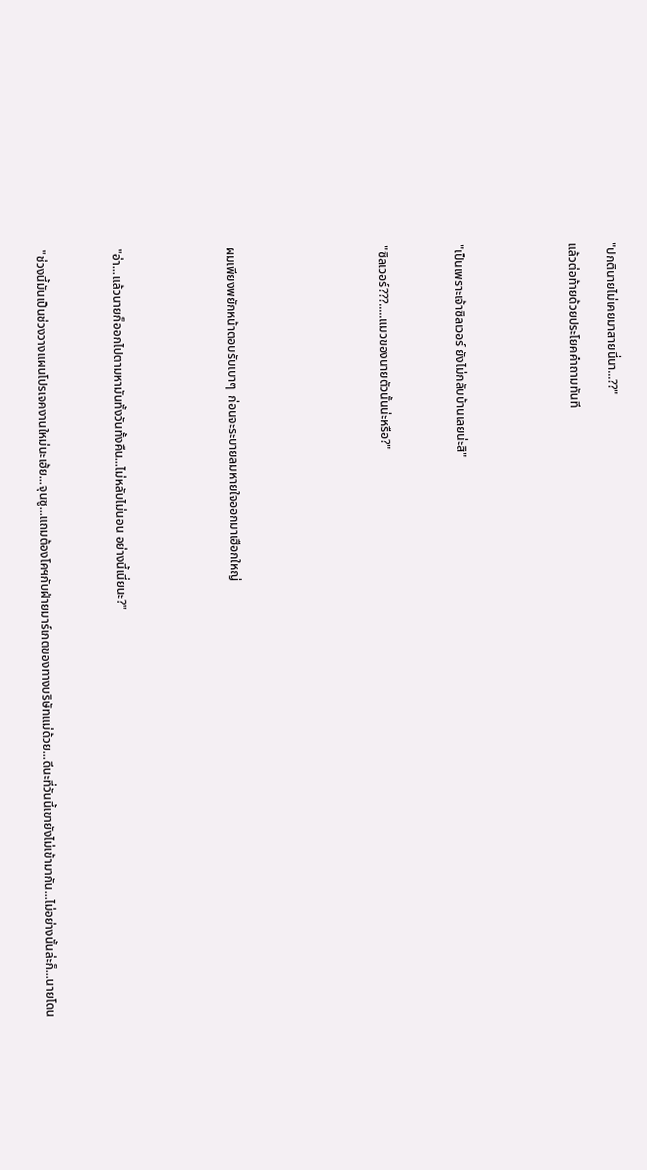"ปกตินายไม่เคยมาสายนี่นา...??"

แล้วต่อท้ายด้วยประโยคคำถามทันที





"เป็นเพราะเจ้าซิลเวอร์ ยังไม่กลับบ้านเลยน่ะสิ"



"ซิลเวอร์???.....แมวของนายตัวนั้นน่ะหรือ?"







ผมเพียงพยักหน้าตอบรับเบาๆ  ก่อนจะระบายลมหายใจออกมาเฮือกใหญ่





"อ่า...แล้วนายก็ออกไปตามหามันทั้งวันทั้งคืน...ไม่หลับไม่นอน อย่างนี้เนี่ยนะ?"



"ช่วงนี้มันเป็นช่วงวางแผนโปรเจคงานใหม่นะเฮ้ย...จุนซู...แถมต้องโคฯกับฝ่ายมาร์เกตของทางบริษัทแม่ด้วย...ดีนะที่วันนี้เขายังไม่เข้ามากัน...ไม่อย่างนั้นล่ะก็...นายโดน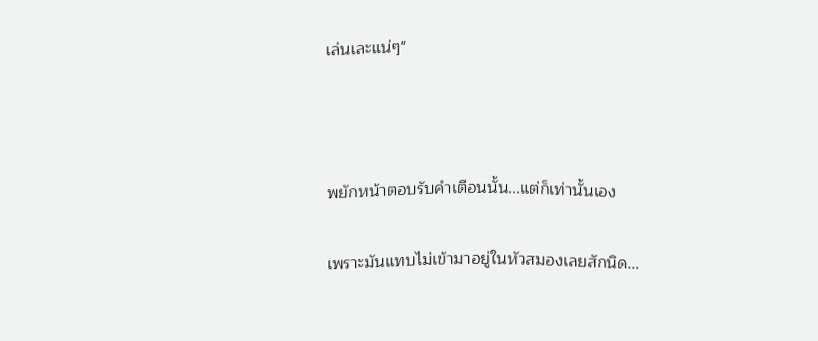เล่นเละแน่ๆ"



พยักหน้าตอบรับคำเตือนนั้น...แต่ก็เท่านั้นเอง

เพราะมันแทบไม่เข้ามาอยู่ในหัวสมองเลยสักนิด...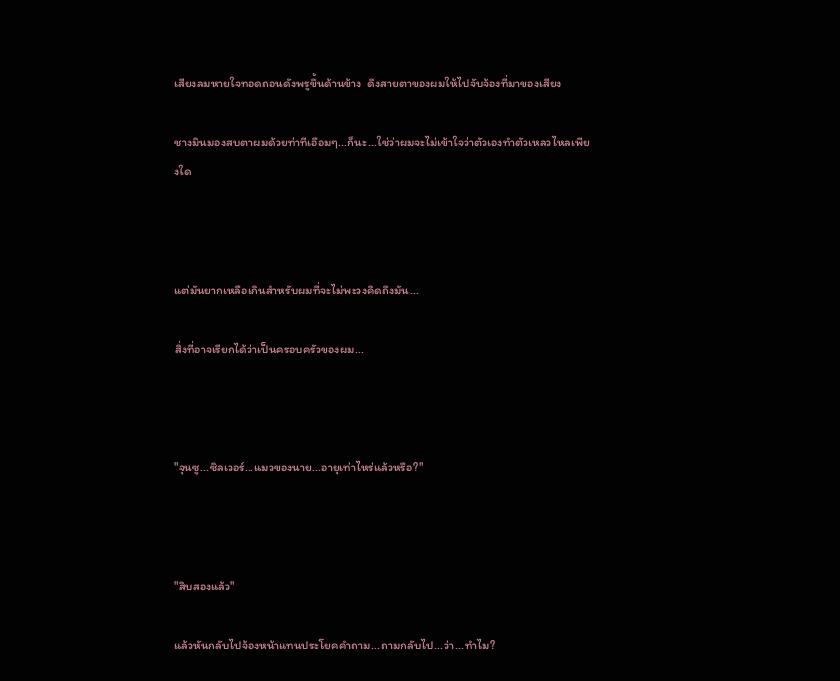เสียงลมหายใจทอดถอนดังพรูขึ้นด้านข้าง  ดึงสายตาของผมให้ไปจับจ้องที่มาของเสียง

ชางมินมองสบตาผมด้วยท่าทีเอือมๆ...ก็นะ...ใช่ว่าผมจะไม่เข้าใจว่าตัวเองทำตัวเหลวไหลเพียงใด



แต่มันยากเหลือเกินสำหรับผมที่จะไม่พะวงคิดถึงมัน...

สิ่งที่อาจเรียกได้ว่าเป็นครอบครัวของผม...



"จุนซู...ซิลเวอร์...แมวของนาย...อายุเท่าไหร่แล้วหรือ?"



"สิบสองแล้ว"

แล้วหันกลับไปจ้องหน้าแทนประโยคคำถาม...ถามกลับไป...ว่า...ทำไม?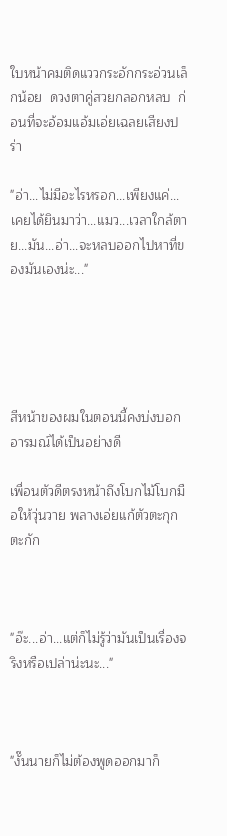ใบหน้าคมติดแววกระอักกระอ่วนเล็กน้อย  ดวงตาคู่สวยกลอกหลบ  ก่อนที่จะอ้อมแอ้มเอ่ยเฉลยเสียงปร่า

"อ่า...ไม่มีอะไรหรอก...เพียงแค่...เคยได้ยินมาว่า...แมว...เวลาใกล้ตาย...มัน...อ่า...จะหลบออกไปหาที่ของมันเองน่ะ..."





สีหน้าของผมในตอนนี้คงบ่งบอกอารมณ์ได้เป็นอย่างดี

เพื่อนตัวดีตรงหน้าถึงโบกไม้โบกมือให้วุ่นวาย พลางเอ่ยแก้ตัวตะกุกตะกัก



"อ๊ะ...อ่า...แต่ก็ไม่รู้ว่ามันเป็นเรื่องจริงหรือเปล่าน่ะนะ..."



"งั๊นนายก็ไม่ต้องพูดออกมาก็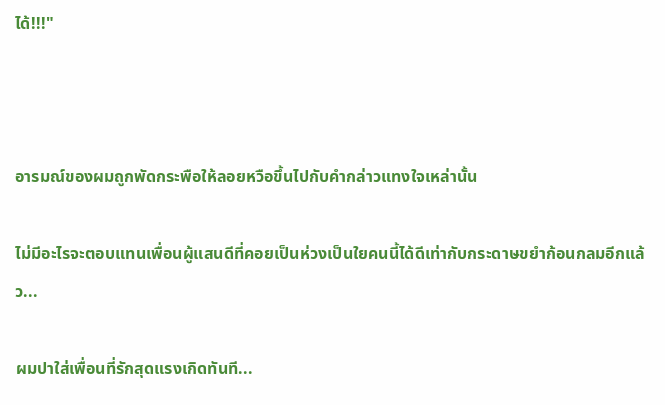ได้!!!"



อารมณ์ของผมถูกพัดกระพือให้ลอยหวือขึ้นไปกับคำกล่าวแทงใจเหล่านั้น

ไม่มีอะไรจะตอบแทนเพื่อนผู้แสนดีที่คอยเป็นห่วงเป็นใยคนนี้ได้ดีเท่ากับกระดาษขยำก้อนกลมอีกแล้ว...

ผมปาใส่เพื่อนที่รักสุดแรงเกิดทันที...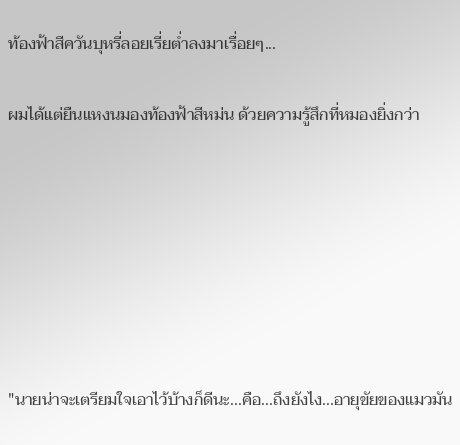ท้องฟ้าสีควันบุหรี่ลอยเรี่ยต่ำลงมาเรื่อยๆ...

ผมได้แต่ยืนแหงนมองท้องฟ้าสีหม่น ด้วยความรู้สึกที่หมองยิ่งกว่า







"นายน่าจะเตรียมใจเอาไว้บ้างก็ดีนะ...คือ...ถึงยังไง...อายุขัยของแมวมัน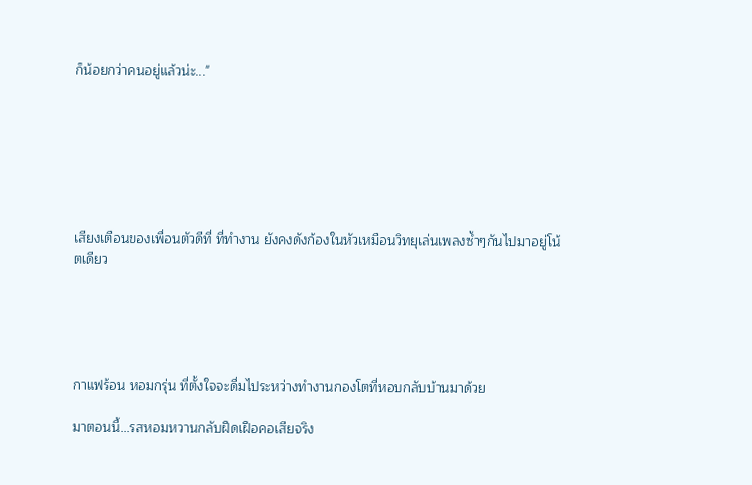ก็น้อยกว่าคนอยู่แล้วน่ะ..."







เสียงเตือนของเพื่อนตัวดีที่ ที่ทำงาน ยังคงดังก้องในหัวเหมือนวิทยุเล่นเพลงซ้ำๆกันไปมาอยู่โน้ตเดียว





กาแฟร้อน หอมกรุ่น ที่ตั้งใจจะดื่มไประหว่างทำงานกองโตที่หอบกลับบ้านมาด้วย

มาตอนนี้...รสหอมหวานกลับฝืดเฝือคอเสียจริง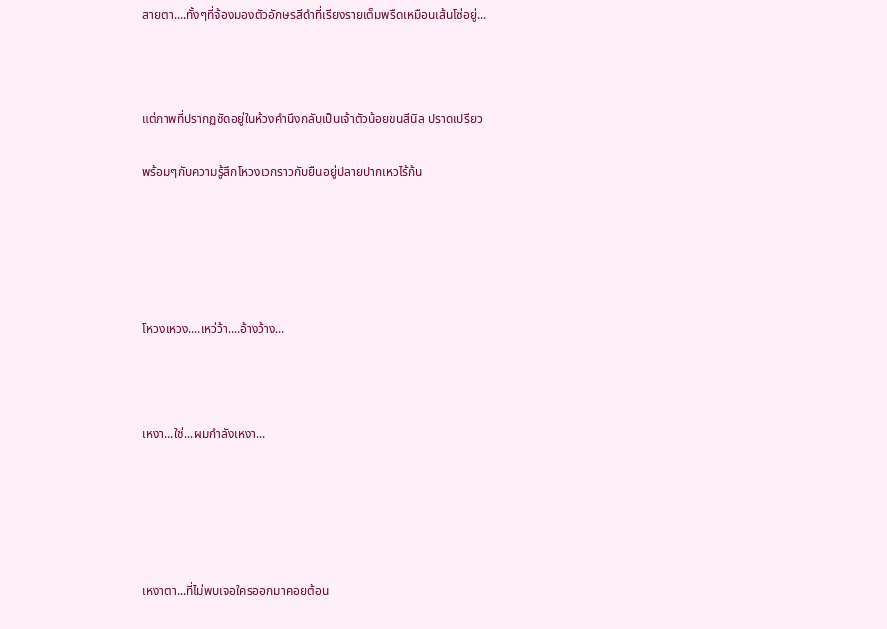สายตา....ทั้งๆที่จ้องมองตัวอักษรสีดำที่เรียงรายเต็มพรืดเหมือนเส้นโซ่อยู่...



แต่ภาพที่ปรากฏชัดอยู่ในห้วงคำนึงกลับเป็นเจ้าตัวน้อยขนสีนิล ปราดเปรียว

พร้อมๆกับความรู้สึกโหวงเวกราวกับยืนอยู่ปลายปากเหวไร้ก้น





โหวงเหวง....เหว่ว้า....อ้างว้าง...



เหงา...ใช่...ผมกำลังเหงา...





เหงาตา...ที่ไม่พบเจอใครออกมาคอยต้อน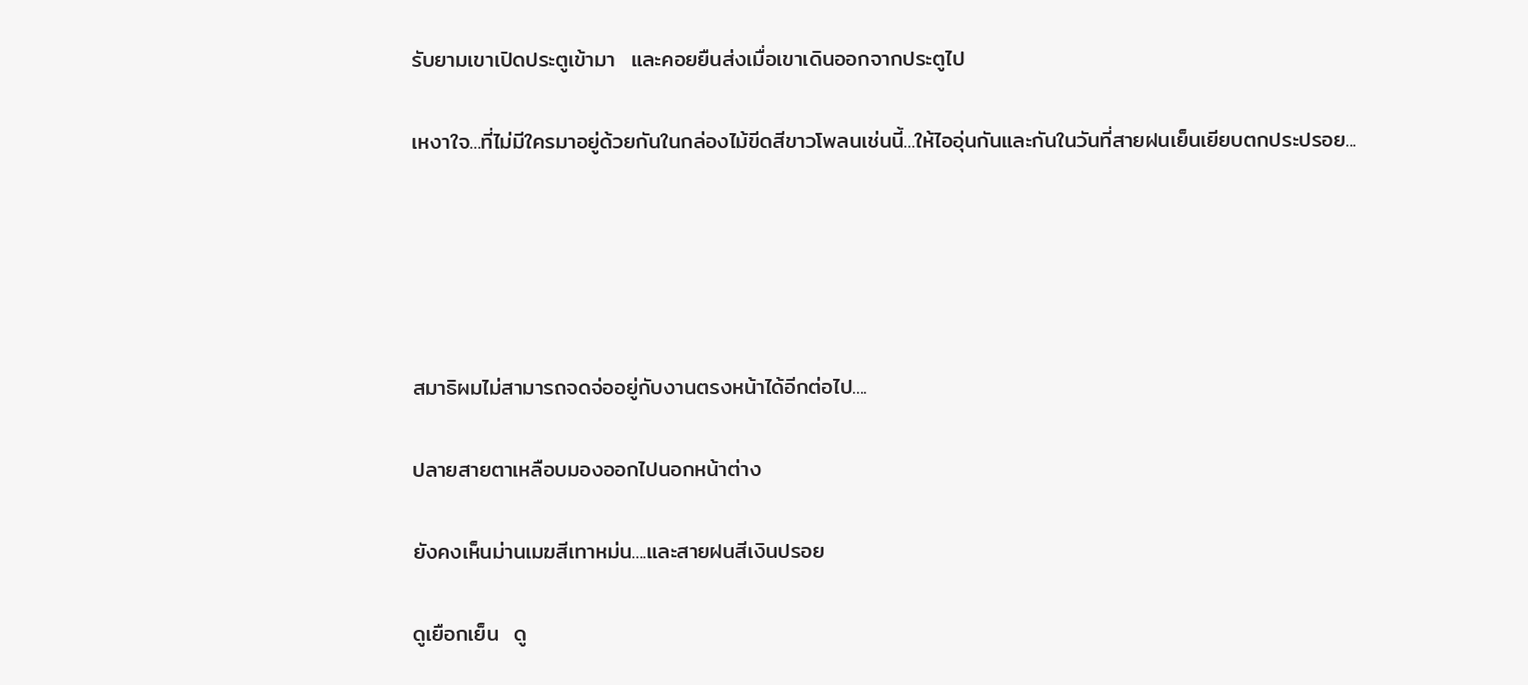รับยามเขาเปิดประตูเข้ามา  และคอยยืนส่งเมื่อเขาเดินออกจากประตูไป

เหงาใจ...ที่ไม่มีใครมาอยู่ด้วยกันในกล่องไม้ขีดสีขาวโพลนเช่นนี้...ให้ไออุ่นกันและกันในวันที่สายฝนเย็นเยียบตกประปรอย...





สมาธิผมไม่สามารถจดจ่ออยู่กับงานตรงหน้าได้อีกต่อไป....

ปลายสายตาเหลือบมองออกไปนอกหน้าต่าง

ยังคงเห็นม่านเมฆสีเทาหม่น....และสายฝนสีเงินปรอย

ดูเยือกเย็น  ดู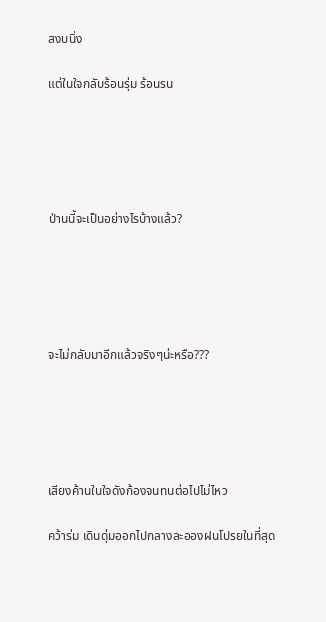สงบนิ่ง

แต่ในใจกลับร้อนรุ่ม ร้อนรน





ป่านนี้จะเป็นอย่างไรบ้างแล้ว?





จะไม่กลับมาอีกแล้วจริงๆน่ะหรือ???





เสียงค้านในใจดังก้องจนทนต่อไปไม่ไหว

คว้าร่ม เดินดุ่มออกไปกลางละอองฝนโปรยในที่สุด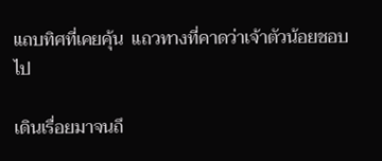แถบทิศที่เคยคุ้น  แถวทางที่คาดว่าเจ้าตัวน้อยชอบไป

เดินเรื่อยมาจนถึ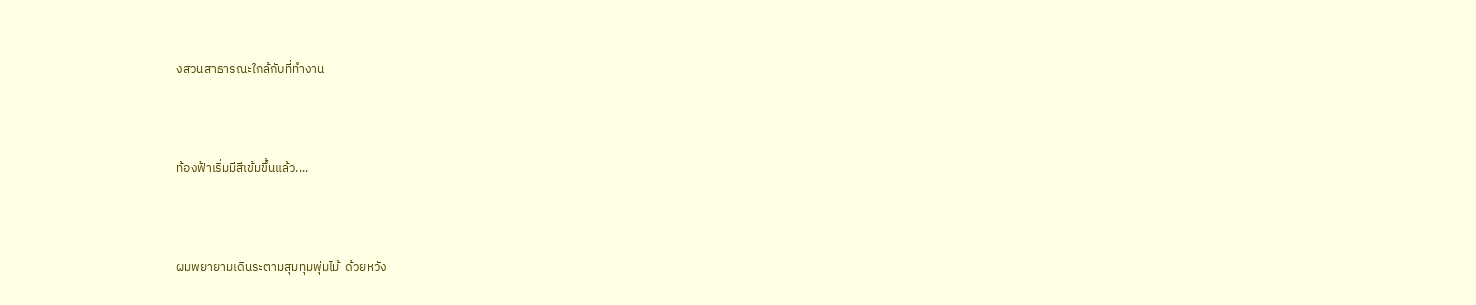งสวนสาธารณะใกล้กับที่ทำงาน



ท้องฟ้าเริ่มมีสีเข้มขึ้นแล้ว....



ผมพยายามเดินระตามสุมทุมพุ่มไม้  ด้วยหวัง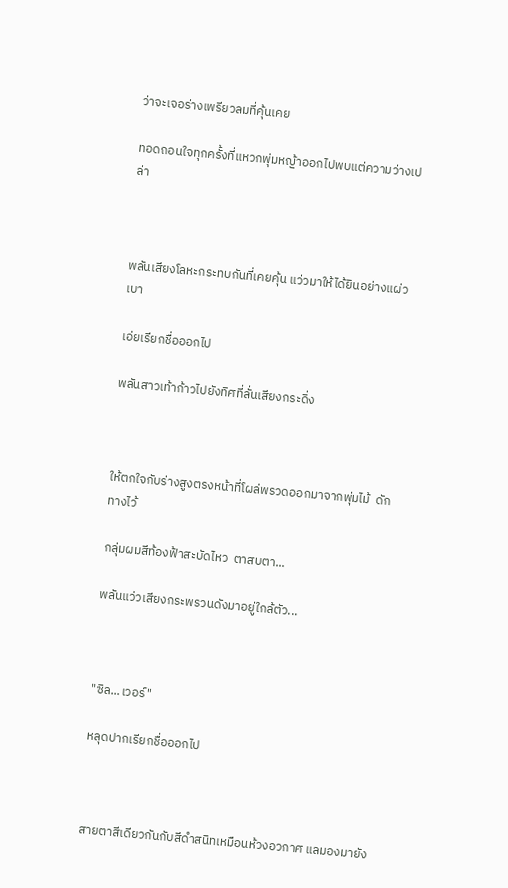ว่าจะเจอร่างเพรียวลมที่คุ้นเคย

ทอดถอนใจทุกครั้งที่แหวกพุ่มหญ้าออกไปพบแต่ความว่างเปล่า



พลันเสียงโลหะกระทบกันที่เคยคุ้น แว่วมาให้ได้ยินอย่างแผ่วเบา

เอ่ยเรียกชื่อออกไป

พลันสาวเท้าก้าวไปยังทิศที่ลั่นเสียงกระดิ่ง



ให้ตกใจกับร่างสูงตรงหน้าที่โผล่พรวดออกมาจากพุ่มไม้  ดักทางไว้

กลุ่มผมสีท้องฟ้าสะบัดไหว  ตาสบตา...

พลันแว่วเสียงกระพรวนดังมาอยู่ใกล้ตัว...



"ซิล...เวอร์"

หลุดปากเรียกชื่อออกไป



สายตาสีเดียวกันกับสีดำสนิทเหมือนห้วงอวกาศ แลมองมายัง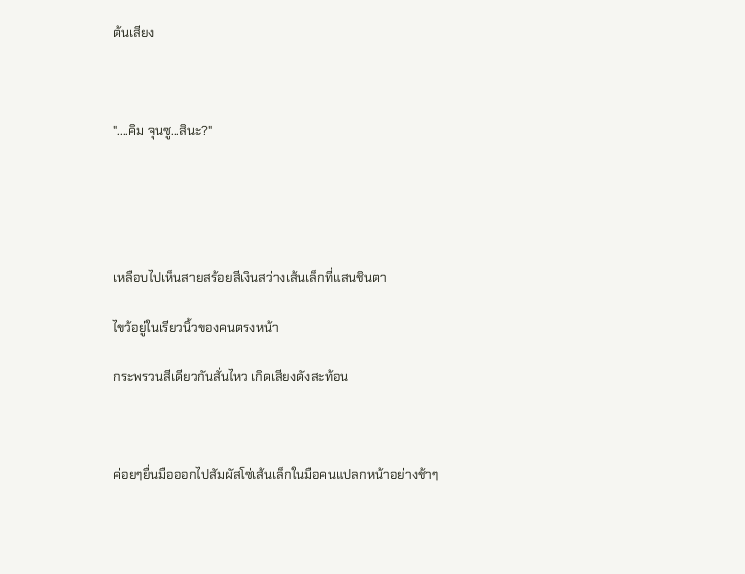ต้นเสียง



"....คิม จุนซู...สินะ?"





เหลือบไปเห็นสายสร้อยสีเงินสว่างเส้นเล็กที่แสนชินตา

ไขว้อยู่ในเรียวนิ้วของคนตรงหน้า

กระพรวนสีเดียวกันสั่นไหว เกิดเสียงดังสะท้อน



ค่อยๆยื่นมือออกไปสัมผัสโซ่เส้นเล็กในมือคนแปลกหน้าอย่างช้าๆ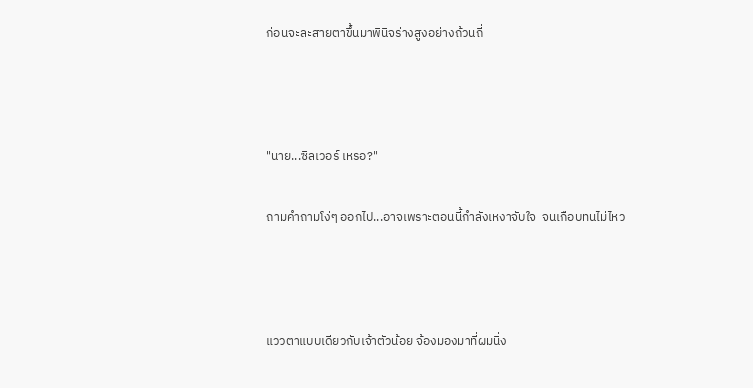ก่อนจะละสายตาขึ้นมาพินิจร่างสูงอย่างถ้วนถี่



"นาย...ซิลเวอร์ เหรอ?"

ถามคำถามโง่ๆ ออกไป...อาจเพราะตอนนี้กำลังเหงาจับใจ  จนเกือบทนไม่ไหว



แววตาแบบเดียวกับเจ้าตัวน้อย จ้องมองมาที่ผมนิ่ง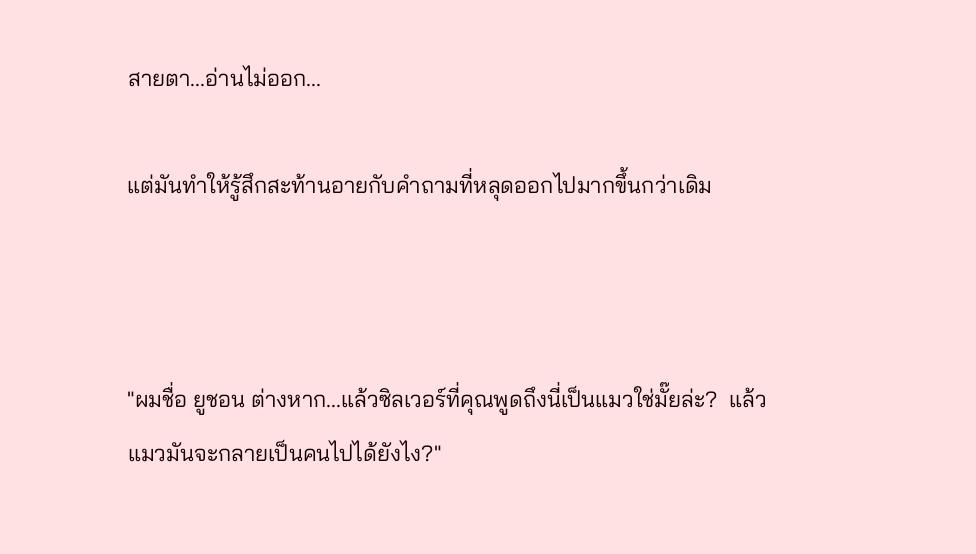สายตา...อ่านไม่ออก...

แต่มันทำให้รู้สึกสะท้านอายกับคำถามที่หลุดออกไปมากขึ้นกว่าเดิม



"ผมชื่อ ยูชอน ต่างหาก...แล้วซิลเวอร์ที่คุณพูดถึงนี่เป็นแมวใช่มั๊ยล่ะ?  แล้วแมวมันจะกลายเป็นคนไปได้ยังไง?"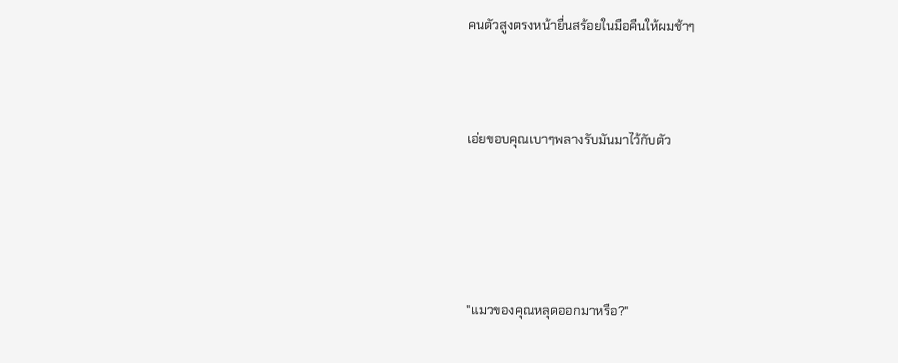คนตัวสูงตรงหน้ายื่นสร้อยในมือคืนให้ผมช้าๆ



เอ่ยขอบคุณเบาๆพลางรับมันมาไว้กับตัว





"แมวของคุณหลุดออกมาหรือ?"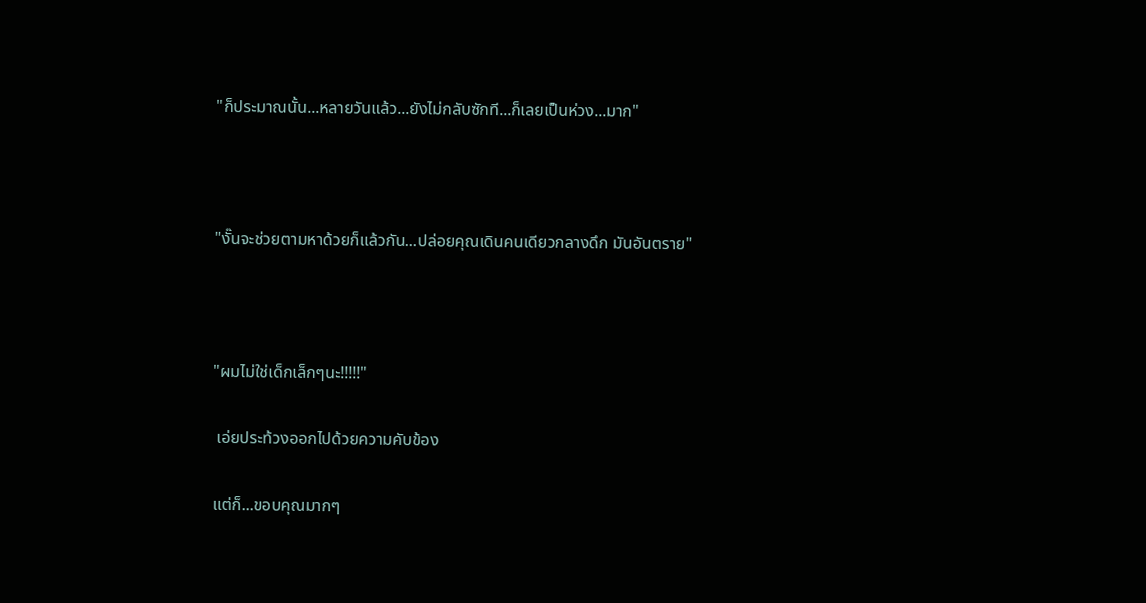"ก็ประมาณนั้น...หลายวันแล้ว...ยังไม่กลับซักที...ก็เลยเป็นห่วง...มาก"



"งั๊นจะช่วยตามหาด้วยก็แล้วกัน...ปล่อยคุณเดินคนเดียวกลางดึก มันอันตราย"



"ผมไม่ใช่เด็กเล็กๆนะ!!!!!"

 เอ่ยประท้วงออกไปด้วยความคับข้อง

แต่ก็...ขอบคุณมากๆ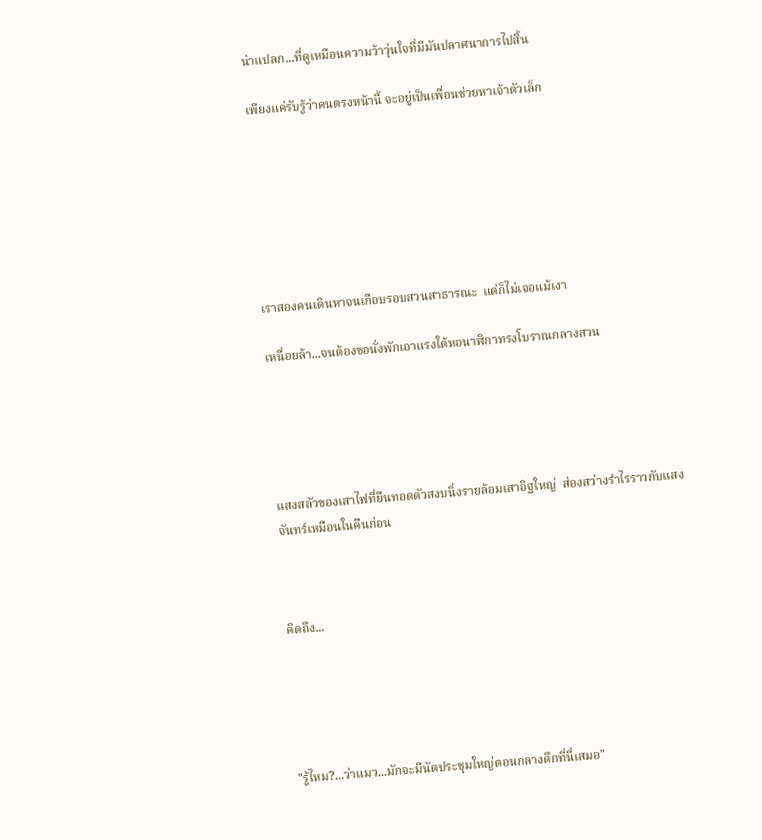น่าแปลก...ที่ดูเหมือนความว้าวุ่นใจที่มีมันปลาศนาการไปสิ้น

เพียงแค่รับรู้ว่าคนตรงหน้านี้ จะอยู่เป็นเพื่อนช่วยหาเจ้าตัวเล็ก







เราสองคนเดินหาจนเกือบรอบสวนสาธารณะ  แต่ก็ไม่เจอแม้เงา

เหนื่อยล้า...จนต้องขอนั่งพักเอาแรงใต้หอนาฬิกาทรงโบราณกลางสวน





แสงสลัวของเสาไฟที่ยืนทอดตัวสงบนิ่งรายล้อมเสาอิฐใหญ่  ส่องสว่างรำไรราวกับแสงจันทร์เหมือนในคืนก่อน



คิดถึง...





"รู้ไหม?...ว่าแมว...มักจะมีนัดประชุมใหญ่ตอนกลางดึกที่นี่เสมอ"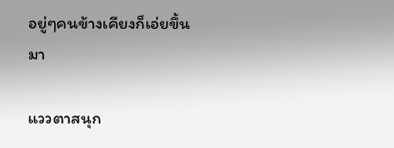อยู่ๆคนข้างเคียงก็เอ่ยขึ้นมา

แววตาสนุก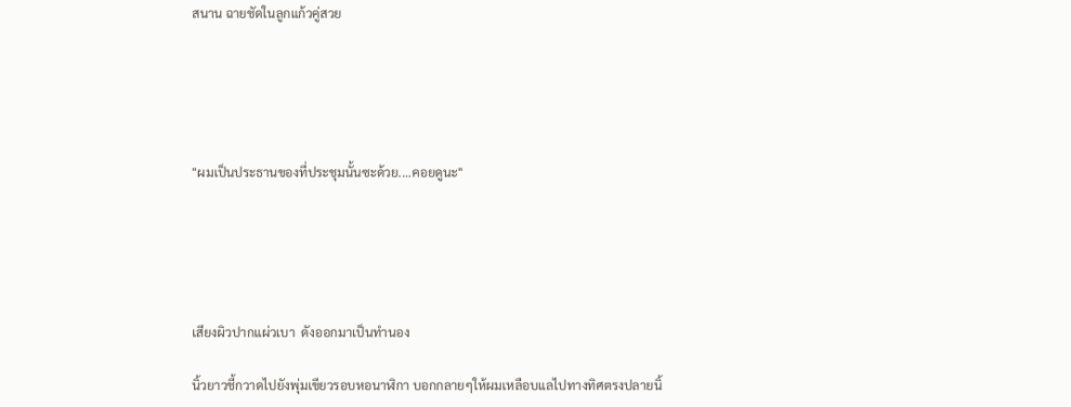สนาน ฉายชัดในลูกแก้วคู่สวย





"ผมเป็นประธานของที่ประชุมนั้นซะด้วย....คอยดูนะ"





เสียงผิวปากแผ่วเบา  ดังออกมาเป็นทำนอง

นิ้วยาวชี้กวาดไปยังพุ่มเขียวรอบหอนาฬิกา บอกกลายๆให้ผมเหลือบแลไปทางทิศตรงปลายนิ้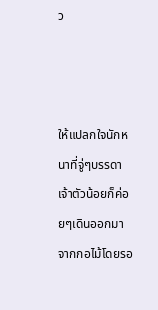ว



ให้แปลกใจนักหนาที่จู่ๆบรรดาเจ้าตัวน้อยก็ค่อยๆเดินออกมาจากกอไม้โดยรอ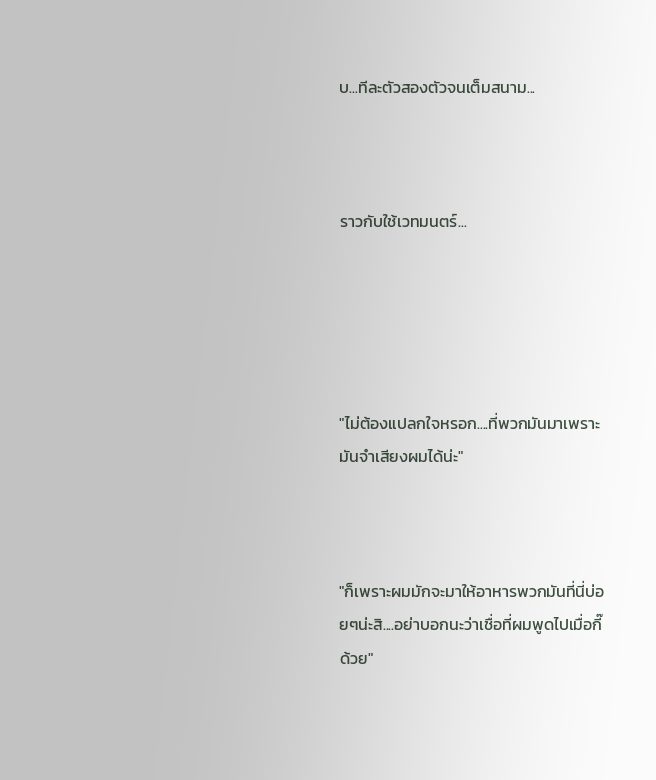บ...ทีละตัวสองตัวจนเต็มสนาม...



ราวกับใช้เวทมนตร์...





"ไม่ต้องแปลกใจหรอก....ที่พวกมันมาเพราะมันจำเสียงผมได้น่ะ"



"ก็เพราะผมมักจะมาให้อาหารพวกมันที่นี่บ่อยๆน่ะสิ....อย่าบอกนะว่าเชื่อที่ผมพูดไปเมื่อกี๊ด้วย"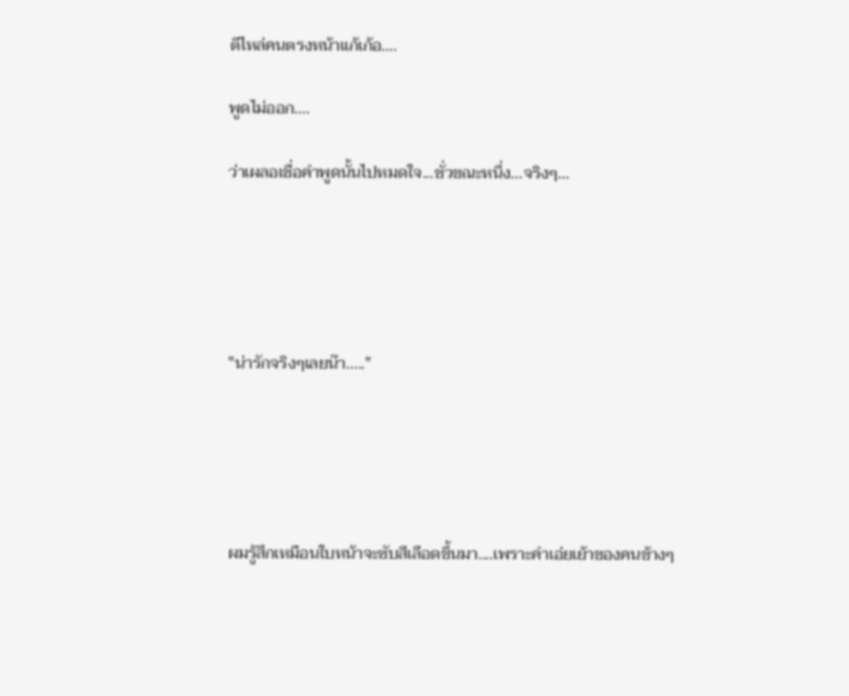ตีไหล่คนตรงหน้าแก้เก้อ....

พูดไม่ออก....

ว่าเผลอเชื่อคำพูดนั้นไปหมดใจ...ชั่วขณะหนึ่ง...จริงๆ...





"น่ารักจริงๆเลยน๊า....."





ผมรู้สึกเหมือนใบหน้าจะซับสีเลือดขึ้นมา....เพราะคำเอ่ยเย้าของคนข้างๆ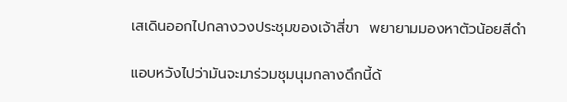เสเดินออกไปกลางวงประชุมของเจ้าสี่ขา  พยายามมองหาตัวน้อยสีดำ

แอบหวังไปว่ามันจะมาร่วมชุมนุมกลางดึกนี้ด้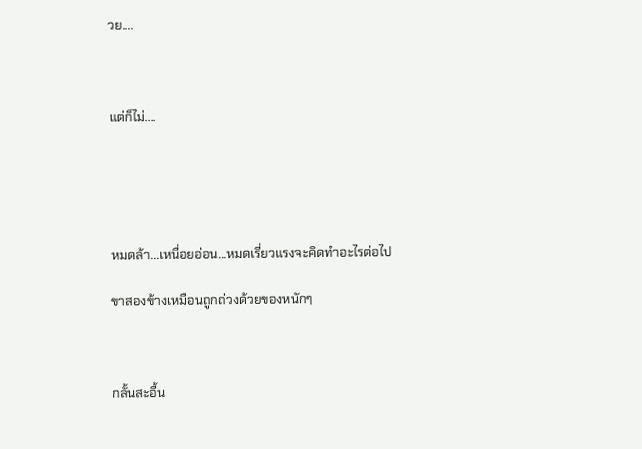วย....



แต่ก็ไม่....





หมดล้า...เหนื่อยอ่อน...หมดเรี่ยวแรงจะคิดทำอะไรต่อไป

ขาสองข้างเหมือนถูกถ่วงด้วยของหนักๆ



กลั้นสะอื้น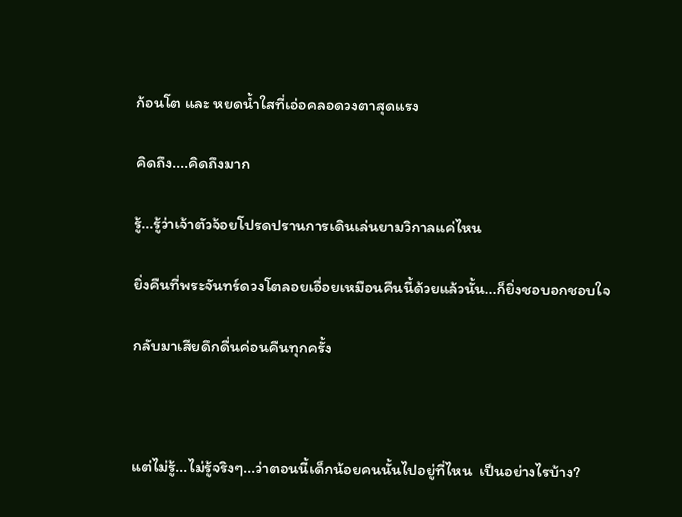ก้อนโต และ หยดน้ำใสที่เอ่อคลอดวงตาสุดแรง

คิดถึง....คิดถึงมาก

รู้...รู้ว่าเจ้าตัวจ้อยโปรดปรานการเดินเล่นยามวิกาลแค่ไหน

ยิ่งคืนที่พระจันทร์ดวงโตลอยเอื่อยเหมือนคืนนี้ด้วยแล้วนั้น...ก็ยิ่งชอบอกชอบใจ

กลับมาเสียดึกดื่นค่อนคืนทุกครั้ง



แต่ไม่รู้...ไม่รู้จริงๆ...ว่าตอนนี้เด็กน้อยคนนั้นไปอยู่ที่ไหน  เป็นอย่างไรบ้าง?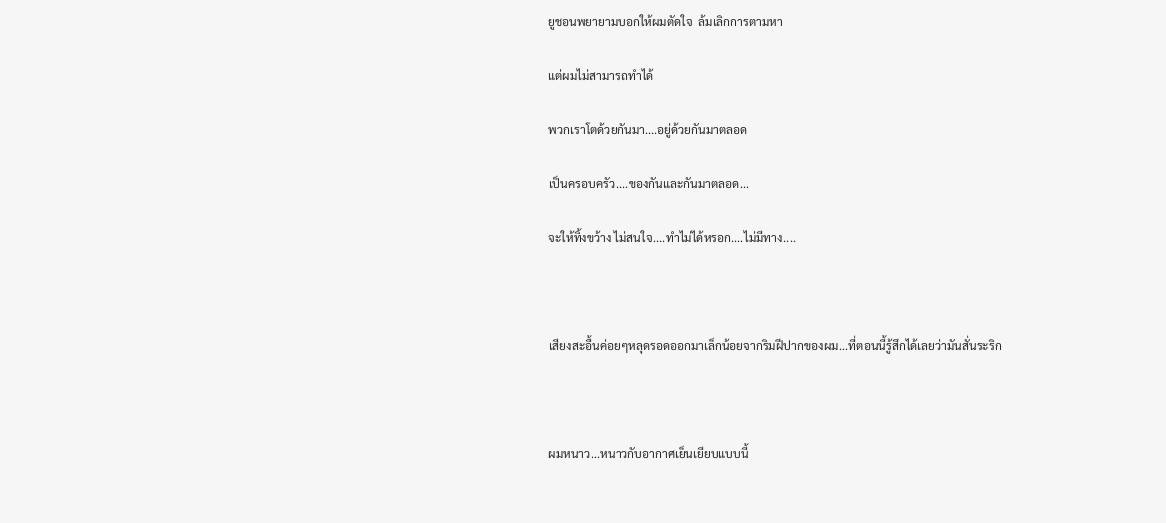ยูชอนพยายามบอกให้ผมตัดใจ  ล้มเลิกการตามหา

แต่ผมไม่สามารถทำได้

พวกเราโตด้วยกันมา....อยู่ด้วยกันมาตลอด

เป็นครอบครัว....ของกันและกันมาตลอด...

จะให้ทิ้งขว้าง ไม่สนใจ....ทำไม่ได้หรอก....ไม่มีทาง....



เสียงสะอื้นค่อยๆหลุดรอดออกมาเล็กน้อยจากริมฝีปากของผม...ที่ตอนนี้รู้สึกได้เลยว่ามันสั่นระริก



ผมหนาว...หนาวกับอากาศเย็นเยียบแบบนี้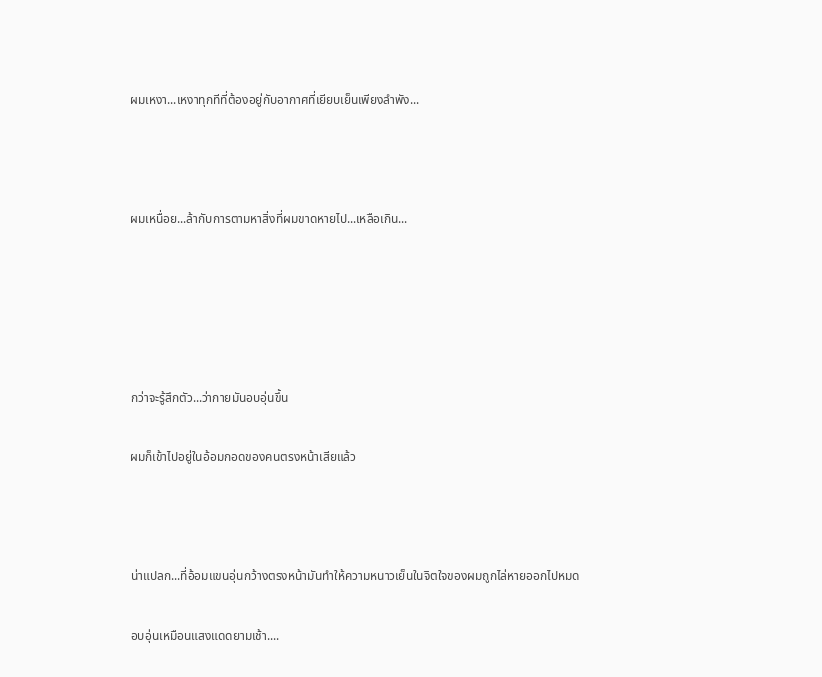ผมเหงา...เหงาทุกทีที่ต้องอยู่กับอากาศที่เยียบเย็นเพียงลำพัง...



ผมเหนื่อย...ล้ากับการตามหาสิ่งที่ผมขาดหายไป...เหลือเกิน...





กว่าจะรู้สึกตัว...ว่ากายมันอบอุ่นขึ้น

ผมก็เข้าไปอยู่ในอ้อมกอดของคนตรงหน้าเสียแล้ว



น่าแปลก...ที่อ้อมแขนอุ่นกว้างตรงหน้ามันทำให้ความหนาวเย็นในจิตใจของผมถูกไล่หายออกไปหมด

อบอุ่นเหมือนแสงแดดยามเช้า....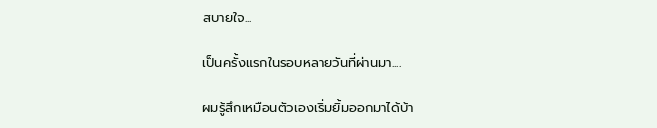สบายใจ...

เป็นครั้งแรกในรอบหลายวันที่ผ่านมา....

ผมรู้สึกเหมือนตัวเองเริ่มยิ้มออกมาได้บ้า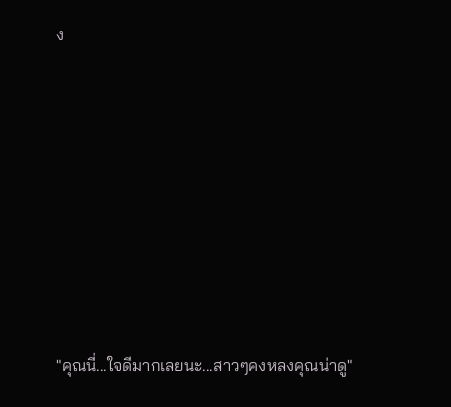ง







"คุณนี่...ใจดีมากเลยนะ...สาวๆคงหลงคุณน่าดู"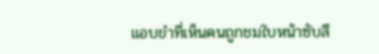แอบขำที่เห็นคนถูกชมใบหน้าซับสี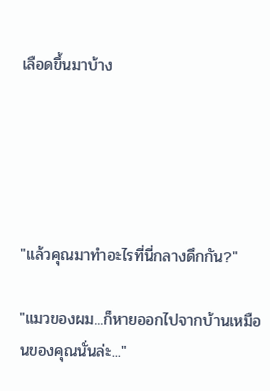เลือดขึ้นมาบ้าง





"แล้วคุณมาทำอะไรที่นี่กลางดึกกัน?"

"แมวของผม...ก็หายออกไปจากบ้านเหมือนของคุณนั่นล่ะ..."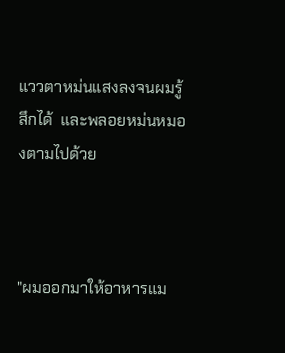แววตาหม่นแสงลงจนผมรู้สึกได้  และพลอยหม่นหมองตามไปด้วย



"ผมออกมาให้อาหารแม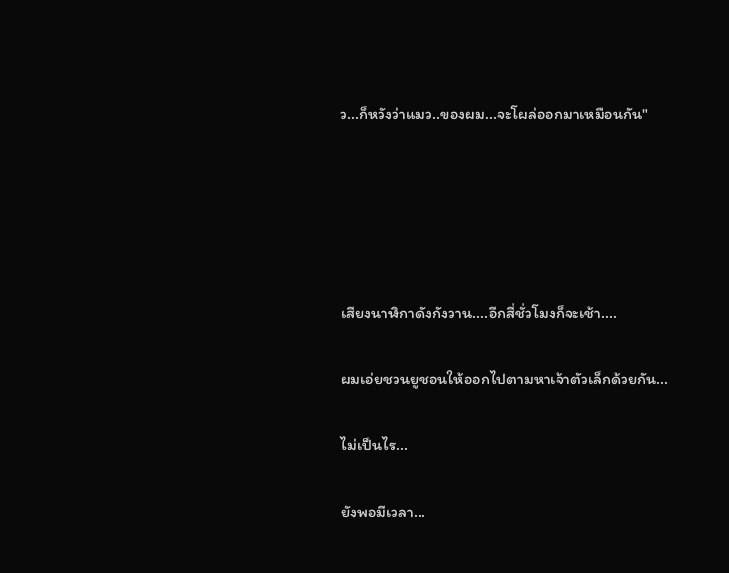ว...ก็หวังว่าแมว..ของผม...จะโผล่ออกมาเหมือนกัน"





เสียงนาฬิกาดังกังวาน....อีกสี่ชั่วโมงก็จะเช้า....

ผมเอ่ยชวนยูชอนให้ออกไปตามหาเจ้าตัวเล็กด้วยกัน...

ไม่เป็นไร...

ยังพอมีเวลา...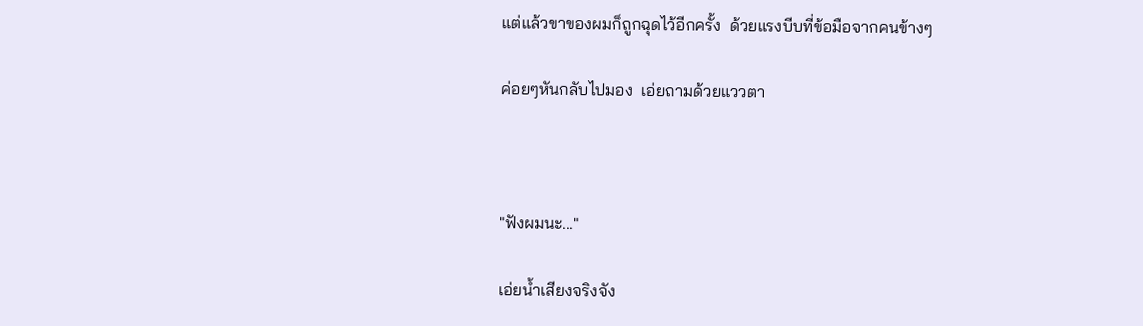แต่แล้วขาของผมก็ถูกฉุดไว้อีกครั้ง  ด้วยแรงบีบที่ข้อมือจากคนข้างๆ

ค่อยๆหันกลับไปมอง  เอ่ยถามด้วยแววตา



"ฟังผมนะ..."

เอ่ยน้ำเสียงจริงจัง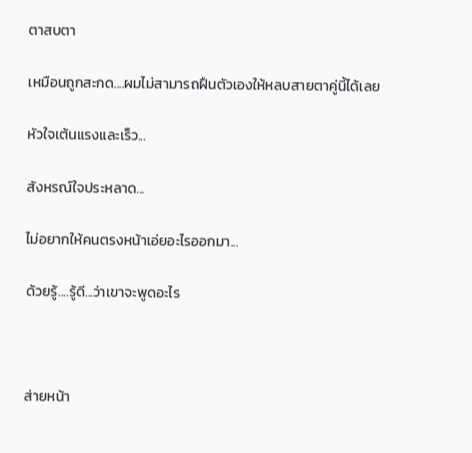ตาสบตา

เหมือนถูกสะกด....ผมไม่สามารถฝืนตัวเองให้หลบสายตาคู่นี้ได้เลย

หัวใจเต้นแรงและเร็ว...

สังหรณ์ใจประหลาด...

ไม่อยากให้คนตรงหน้าเอ่ยอะไรออกมา...

ด้วยรู้....รู้ดี...ว่าเขาจะพูดอะไร



ส่ายหน้า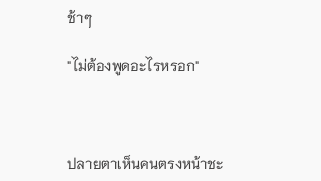ช้าๆ

"ไม่ต้องพูดอะไรหรอก"



ปลายตาเห็นคนตรงหน้าชะ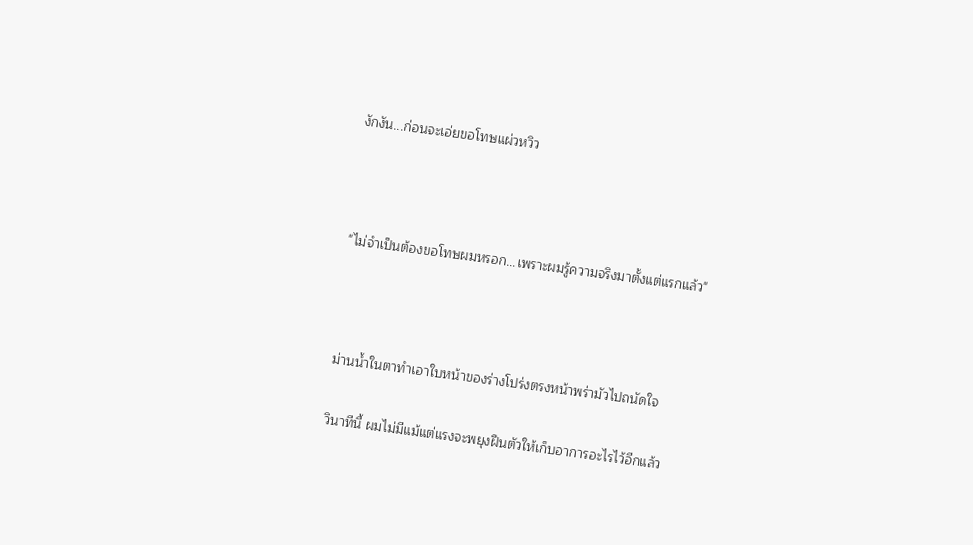งักงัน...ก่อนจะเอ่ยขอโทษแผ่วหวิว



"ไม่จำเป็นต้องขอโทษผมหรอก...เพราะผมรู้ความจริงมาตั้งแต่แรกแล้ว"



ม่านน้ำในตาทำเอาใบหน้าของร่างโปร่งตรงหน้าพร่ามัวไปถนัดใจ

วินาทีนี้ ผมไม่มีแม้แต่แรงจะพยุงฝืนตัวให้เก็บอาการอะไรไว้อีกแล้ว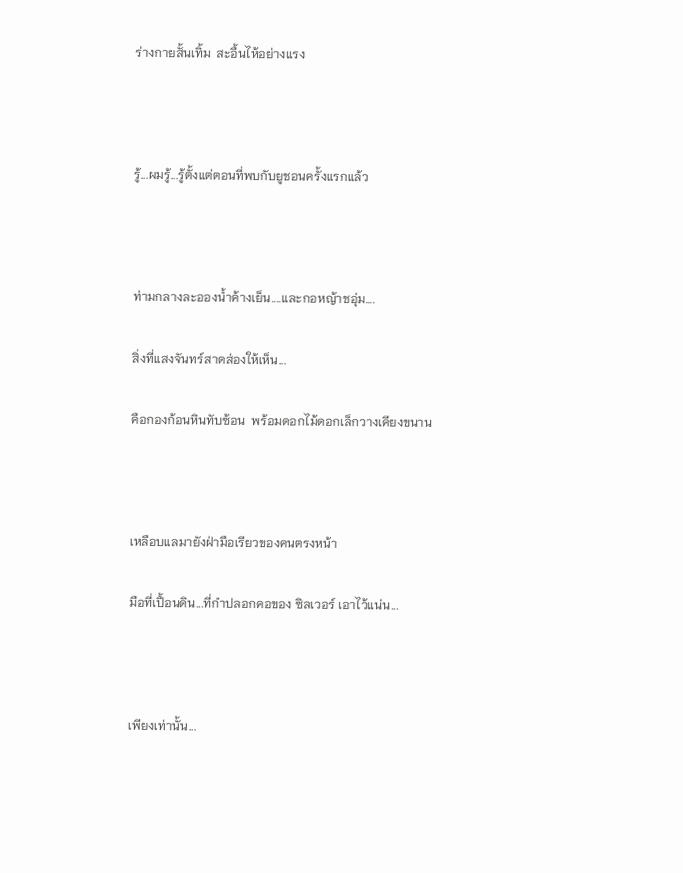ร่างกายสั้นเทิ้ม  สะอื้นไห้อย่างแรง



รู้...ผมรู้...รู้ตั้งแต่ตอนที่พบกับยูชอนครั้งแรกแล้ว



ท่ามกลางละอองน้ำค้างเย็น....และกอหญ้าชอุ่ม....

สิ่งที่แสงจันทร์สาดส่องให้เห็น...

คือกองก้อนหินทับซ้อน  พร้อมดอกไม้ดอกเล็กวางเคียงขนาน



เหลือบแลมายังฝ่ามือเรียวของคนตรงหน้า

มือที่เปื้อนดิน...ที่กำปลอกคอของ ซิลเวอร์ เอาไว้แน่น...



เพียงเท่านั้น...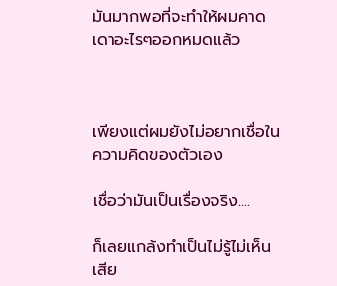มันมากพอที่จะทำให้ผมคาดเดาอะไรๆออกหมดแล้ว



เพียงแต่ผมยังไม่อยากเชื่อในความคิดของตัวเอง

เชื่อว่ามันเป็นเรื่องจริง....

ก็เลยแกล้งทำเป็นไม่รู้ไม่เห็นเสีย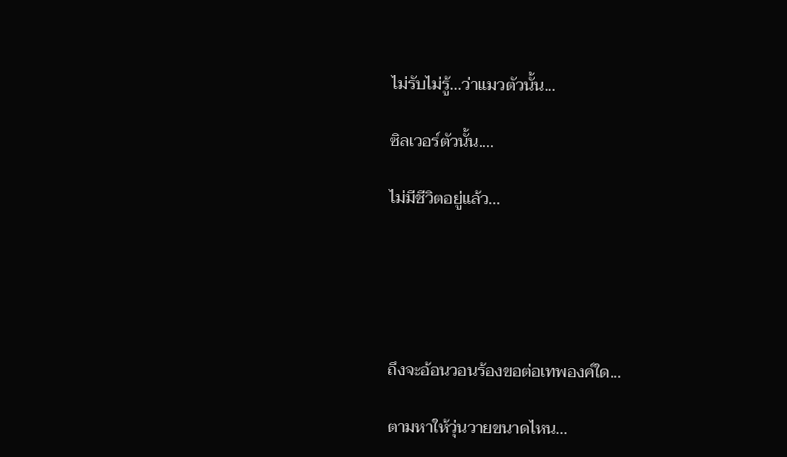ไม่รับไม่รู้...ว่าแมวตัวนั้น...

ซิลเวอร์ตัวนั้น....

ไม่มีชีวิตอยู่แล้ว...





ถึงจะอ้อนวอนร้องขอต่อเทพองค์ใด...

ตามหาให้วุ่นวายขนาดไหน...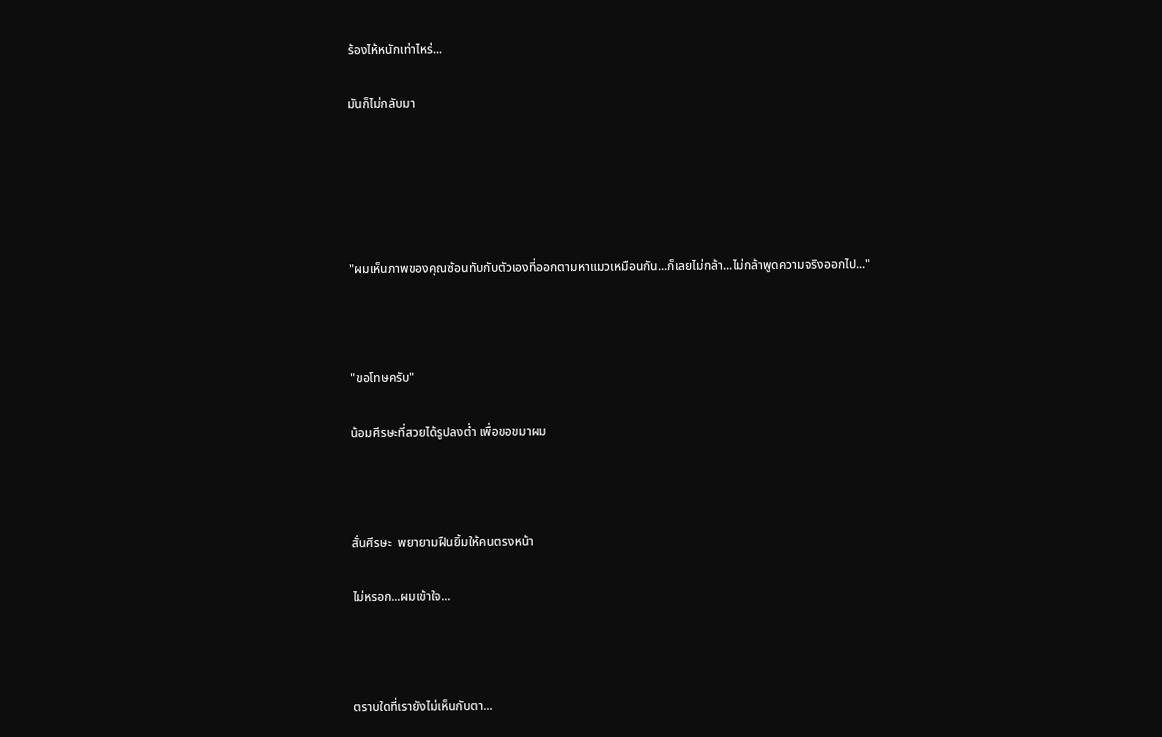ร้องไห้หนักเท่าไหร่...

มันก็ไม่กลับมา





"ผมเห็นภาพของคุณซ้อนทับกับตัวเองที่ออกตามหาแมวเหมือนกัน...ก็เลยไม่กล้า...ไม่กล้าพูดความจริงออกไป..."



"ขอโทษครับ"

น้อมศีรษะที่สวยได้รูปลงต่ำ เพื่อขอขมาผม



สั่นศีรษะ  พยายามฝืนยิ้มให้คนตรงหน้า

ไม่หรอก...ผมเข้าใจ...



ตราบใดที่เรายังไม่เห็นกับตา...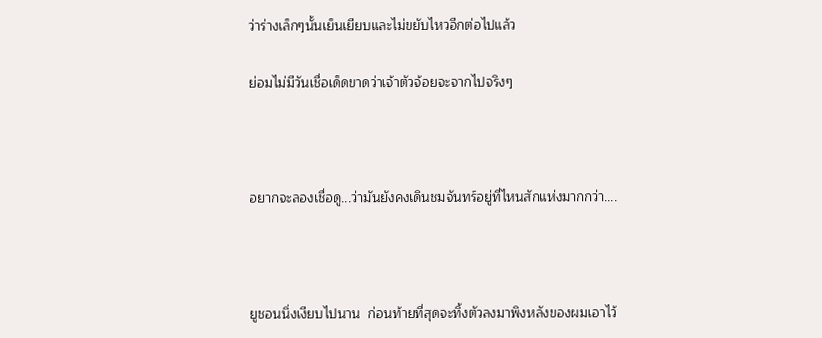ว่าร่างเล็กๆนั้นเย็นเยียบและไม่ขยับไหวอีกต่อไปแล้ว

ย่อมไม่มีวันเชื่อเด็ดขาดว่าเจ้าตัวจ้อยจะจากไปจริงๆ



อยากจะลองเชื่อดู...ว่ามันยังคงเดินชมจันทร์อยู่ที่ไหนสักแห่งมากกว่า....



ยูชอนนิ่งเงียบไปนาน  ก่อนท้ายที่สุดจะทิ้งตัวลงมาพิงหลังของผมเอาไว้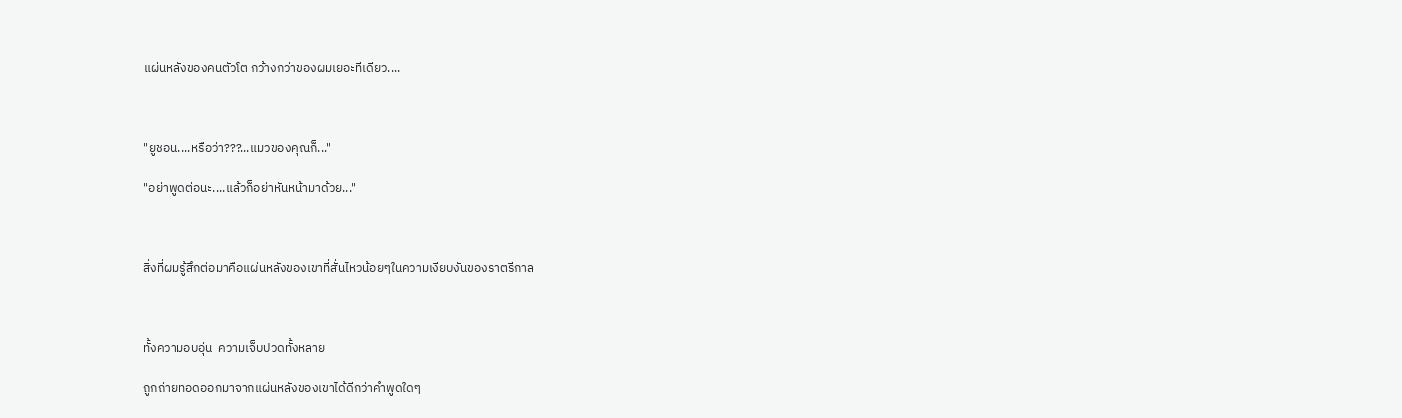แผ่นหลังของคนตัวโต กว้างกว่าของผมเยอะทีเดียว....



"ยูชอน....หรือว่า???...แมวของคุณก็..."

"อย่าพูดต่อนะ....แล้วก็อย่าหันหน้ามาด้วย..."



สิ่งที่ผมรู้สึกต่อมาคือแผ่นหลังของเขาที่สั่นไหวน้อยๆในความเงียบงันของราตรีกาล



ทั้งความอบอุ่น  ความเจ็บปวดทั้งหลาย

ถูกถ่ายทอดออกมาจากแผ่นหลังของเขาได้ดีกว่าคำพูดใดๆ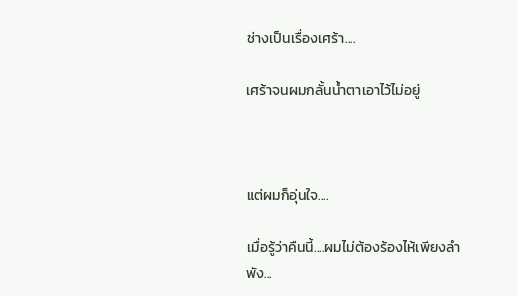ช่างเป็นเรื่องเศร้า....

เศร้าจนผมกลั้นน้ำตาเอาไว้ไม่อยู่



แต่ผมก็อุ่นใจ....

เมื่อรู้ว่าคืนนี้....ผมไม่ต้องร้องไห้เพียงลำพัง...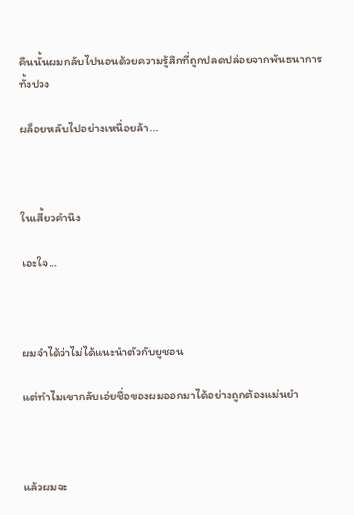คืนนั้นผมกลับไปนอนด้วยความรู้สึกที่ถูกปลดปล่อยจากพันธนาการทั้งปวง

ผล็อยหลับไปอย่างเหนื่อยล้า...



ในเสี้ยวคำนึง

เอะใจ...



ผมจำได้ว่าไม่ได้แนะนำตัวกับยูชอน

แต่ทำไมเขากลับเอ่ยชื่อของผมออกมาได้อย่างถูกต้องแม่นยำ



แล้วผมจะ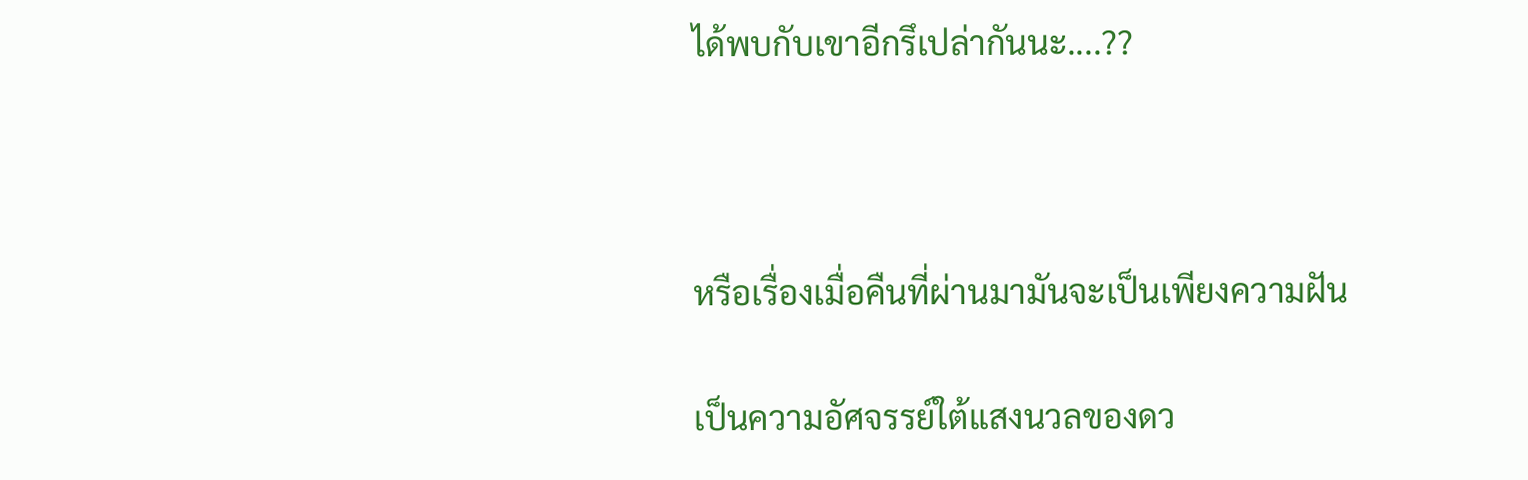ได้พบกับเขาอีกรึเปล่ากันนะ....??



หรือเรื่องเมื่อคืนที่ผ่านมามันจะเป็นเพียงความฝัน

เป็นความอัศจรรย์ใต้แสงนวลของดว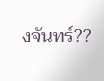งจันทร์??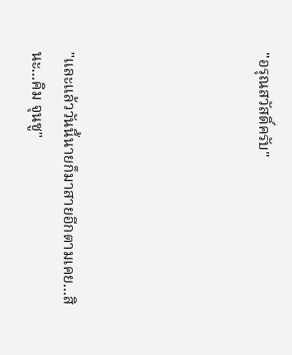"อรุณสวัสดิ์ครับ"





"และแล้ววันนี้นายก็มาสายอีกตามเคย...สินะ...คิม จุนซู"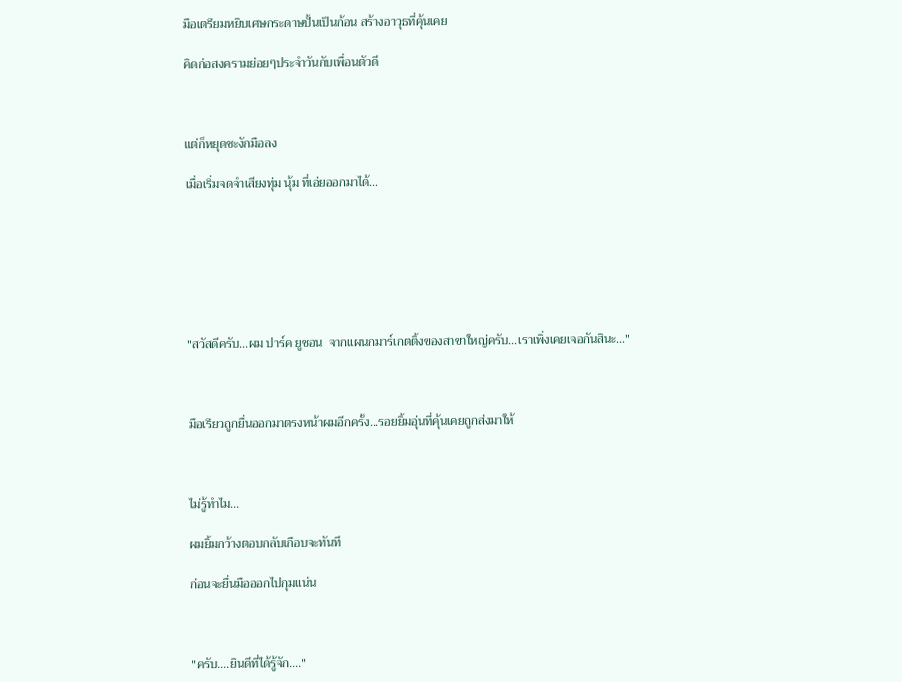มือเตรียมหยิบเศษกระดาษปั้นเป็นก้อน สร้างอาวุธที่คุ้นเคย

คิดก่อสงครามย่อยๆประจำวันกับเพื่อนตัวดี



แต่ก็หยุดชะงักมือลง

เมื่อเริ่มจดจำเสียงทุ่ม นุ้ม ที่เอ่ยออกมาได้...







"สวัสดีครับ...ผม ปาร์ค ยูชอน  จากแผนกมาร์เกตติ้งของสาขาใหญ่ครับ...เราเพิ่งเคยเจอกันสินะ..."



มือเรียวถูกยื่นออกมาตรงหน้าผมอีกครั้ง...รอยยิ้มอุ่นที่คุ้นเคยถูกส่งมาให้



ไม่รู้ทำไม...

ผมยิ้มกว้างตอบกลับเกือบจะทันที

ก่อนจะยื่นมือออกไปกุมแน่น



"ครับ....ยินดีที่ได้รู้จัก...."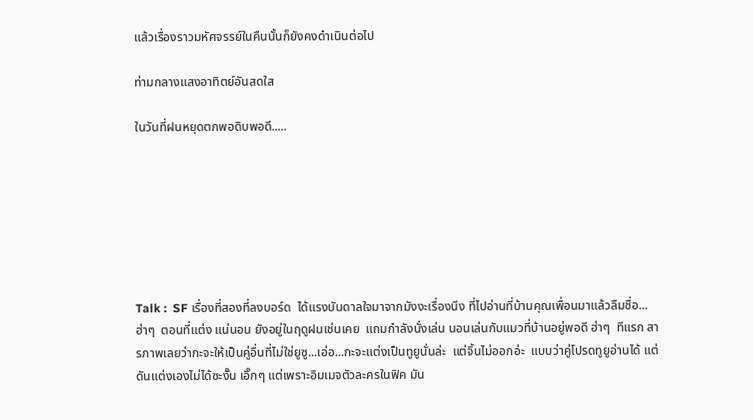แล้วเรื่องราวมหัศจรรย์ในคืนนั้นก็ยังคงดำเนินต่อไป

ท่ามกลางแสงอาทิตย์อันสดใส

ในวันที่ฝนหยุดตกพอดิบพอดี.....







Talk :  SF เรื่องที่สองที่ลงบอร์ด  ได้แรงบันดาลใจมาจากมังงะเรื่องนึง ที่ไปอ่านที่บ้านคุณเพื่อนมาแล้วลืมชื่อ...ฮ่าๆ  ตอนที่แต่ง แน่นอน ยังอยู่ในฤดูฝนเช่นเคย  แถมกำลังนั่งเล่น นอนเล่นกับแมวที่บ้านอยู่พอดี ฮ่าๆ  ทีแรก สารภาพเลยว่ากะจะให้เป็นคู่อื่นที่ไม่ใช่ยูซู...เอ่อ...กะจะแต่งเป็นทูยูนั่นล่ะ  แต่จิ้นไม่ออกอ่ะ  แบบว่าคู่โปรดทูยูอ่านได้ แต่ดันแต่งเองไม่ได้ซะงั๊น เอิ๊กๆ แต่เพราะอิมเมจตัวละครในฟิค มัน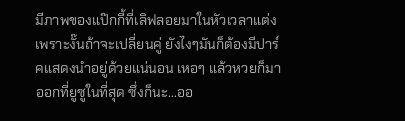มีภาพของแป๊กกี้ที่เลิฟลอยมาในหัวเวลาแต่ง เพราะงั๊นถ้าจะเปลี่ยนคู่ ยังไงๆมันก็ต้องมีปาร์คแสดงนำอยู่ด้วยแน่นอน เหอๆ แล้วหวยก็มาออกที่ยูซูในที่สุด ซึ่งก็นะ...ออ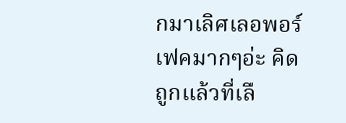กมาเลิศเลอพอร์เฟคมากๆอ่ะ คิดถูกแล้วที่เลื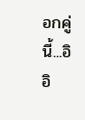อกคู่นี้...อิอิ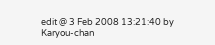edit @ 3 Feb 2008 13:21:40 by Karyou-chan